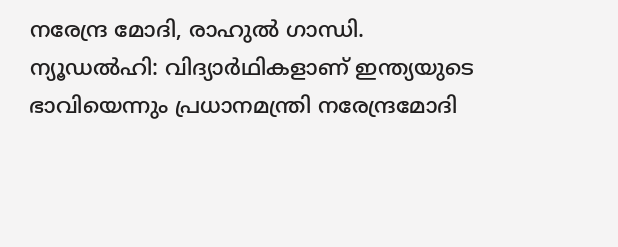നരേന്ദ്ര മോദി, രാഹുൽ ഗാന്ധി.
ന്യൂഡൽഹി: വിദ്യാർഥികളാണ് ഇന്ത്യയുടെ ഭാവിയെന്നും പ്രധാനമന്ത്രി നരേന്ദ്രമോദി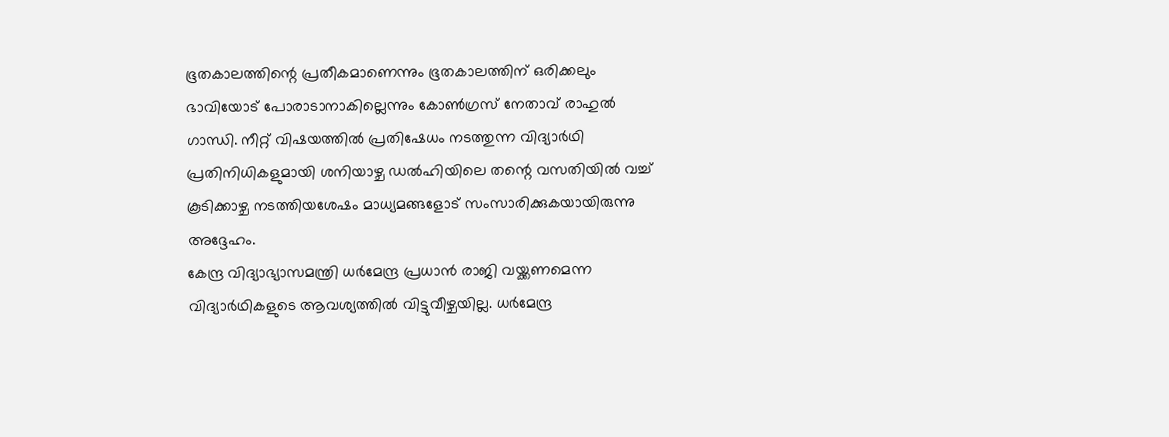ഭൂതകാലത്തിന്റെ പ്രതീകമാണെന്നും ഭൂതകാലത്തിന് ഒരിക്കലും ഭാവിയോട് പോരാടാനാകില്ലെന്നും കോൺഗ്രസ് നേതാവ് രാഹുൽ ഗാന്ധി. നീറ്റ് വിഷയത്തിൽ പ്രതിഷേധം നടത്തുന്ന വിദ്യാർഥി പ്രതിനിധികളുമായി ശനിയാഴ്ച ഡൽഹിയിലെ തന്റെ വസതിയിൽ വച്ച് കൂടിക്കാഴ്ച നടത്തിയശേഷം മാധ്യമങ്ങളോട് സംസാരിക്കുകയായിരുന്നു അദ്ദേഹം.
കേന്ദ്ര വിദ്യാഭ്യാസമന്ത്രി ധർമേന്ദ്ര പ്രധാൻ രാജി വയ്ക്കണമെന്ന വിദ്യാർഥികളുടെ ആവശ്യത്തിൽ വിട്ടുവീഴ്ചയില്ല. ധർമേന്ദ്ര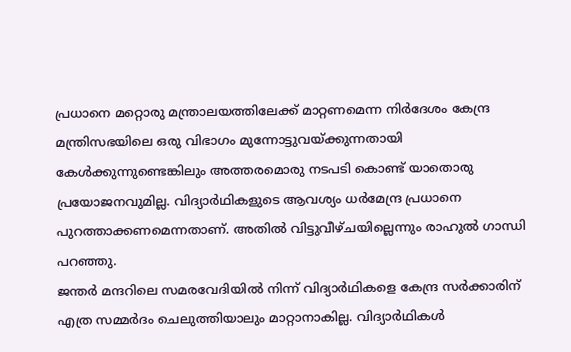പ്രധാനെ മറ്റൊരു മന്ത്രാലയത്തിലേക്ക് മാറ്റണമെന്ന നിർദേശം കേന്ദ്ര മന്ത്രിസഭയിലെ ഒരു വിഭാഗം മുന്നോട്ടുവയ്ക്കുന്നതായി കേൾക്കുന്നുണ്ടെങ്കിലും അത്തരമൊരു നടപടി കൊണ്ട് യാതൊരു പ്രയോജനവുമില്ല. വിദ്യാർഥികളുടെ ആവശ്യം ധർമേന്ദ്ര പ്രധാനെ പുറത്താക്കണമെന്നതാണ്. അതിൽ വിട്ടുവീഴ്ചയില്ലെന്നും രാഹുൽ ഗാന്ധി പറഞ്ഞു.
ജന്തർ മന്ദറിലെ സമരവേദിയിൽ നിന്ന് വിദ്യാർഥികളെ കേന്ദ്ര സർക്കാരിന് എത്ര സമ്മർദം ചെലുത്തിയാലും മാറ്റാനാകില്ല. വിദ്യാർഥികൾ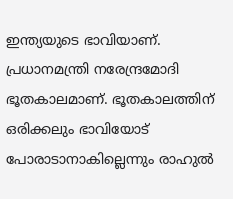ഇന്ത്യയുടെ ഭാവിയാണ്. പ്രധാനമന്ത്രി നരേന്ദ്രമോദി ഭൂതകാലമാണ്. ഭൂതകാലത്തിന് ഒരിക്കലും ഭാവിയോട് പോരാടാനാകില്ലെന്നും രാഹുൽ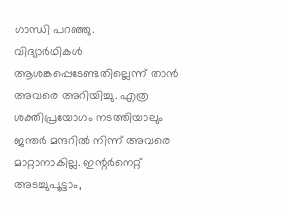ഗാന്ധി പറഞ്ഞു.
വിദ്യാർഥികൾ ആശങ്കപ്പെടേണ്ടതില്ലെന്ന് താൻ അവരെ അറിയിച്ചു. എത്ര ശക്തിപ്രയോഗം നടത്തിയാലും ജന്തർ മന്ദറിൽ നിന്ന് അവരെ മാറ്റാനാകില്ല. ഇന്റർനെറ്റ് അടച്ചുപൂട്ടാം,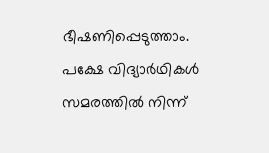ഭീഷണിപ്പെടുത്താം. പക്ഷേ വിദ്യാർഥികൾ സമരത്തിൽ നിന്ന്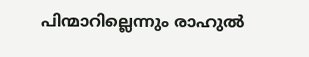പിന്മാറില്ലെന്നും രാഹുൽ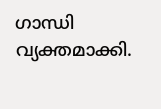ഗാന്ധി വ്യക്തമാക്കി.